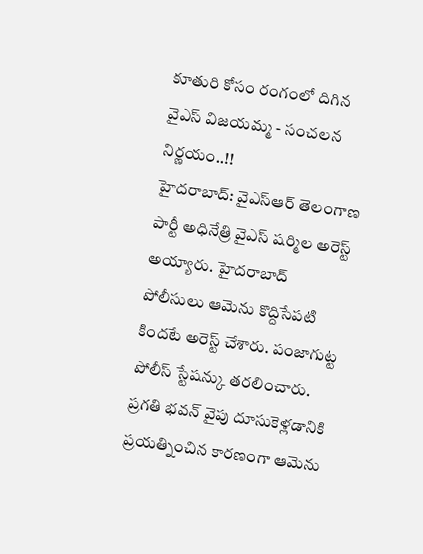కూతురి కోసం రంగంలో దిగిన వైఎస్ విజయమ్మ - సంచలన నిర్ణయం..!!
హైదరాబాద్: వైఎస్ఆర్ తెలంగాణ పార్టీ అధినేత్రి వైఎస్ షర్మిల అరెస్ట్ అయ్యారు. హైదరాబాద్ పోలీసులు ఆమెను కొద్దిసేపటి కిందటే అరెస్ట్ చేశారు. పంజాగుట్ట పోలీస్ స్టేషన్కు తరలించారు. ప్రగతి భవన్ వైపు దూసుకెళ్లడానికి ప్రయత్నించిన కారణంగా ఆమెను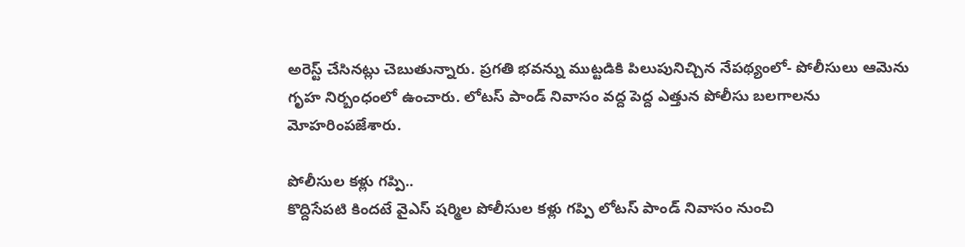అరెస్ట్ చేసినట్లు చెబుతున్నారు. ప్రగతి భవన్ను ముట్టడికి పిలుపునిచ్చిన నేపథ్యంలో- పోలీసులు ఆమెను గృహ నిర్బంధంలో ఉంచారు. లోటస్ పాండ్ నివాసం వద్ద పెద్ద ఎత్తున పోలీసు బలగాలను మోహరింపజేశారు.

పోలీసుల కళ్లు గప్పి..
కొద్దిసేపటి కిందటే వైఎస్ షర్మిల పోలీసుల కళ్లు గప్పి లోటస్ పాండ్ నివాసం నుంచి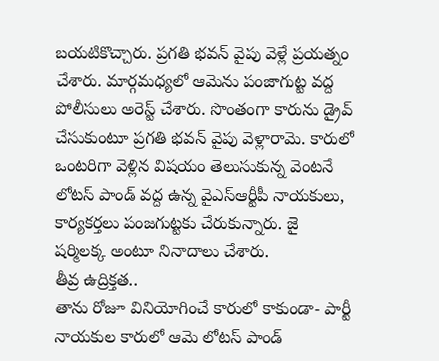బయటికొచ్చారు. ప్రగతి భవన్ వైపు వెళ్లే ప్రయత్నం చేశారు. మార్గమధ్యలో ఆమెను పంజాగుట్ట వద్ద పోలీసులు అరెస్ట్ చేశారు. సొంతంగా కారును డ్రైవ్ చేసుకుంటూ ప్రగతి భవన్ వైపు వెళ్లారామె. కారులో ఒంటరిగా వెళ్లిన విషయం తెలుసుకున్న వెంటనే లోటస్ పాండ్ వద్ద ఉన్న వైఎస్ఆర్టీపీ నాయకులు, కార్యకర్తలు పంజగుట్టకు చేరుకున్నారు. జై షర్మిలక్క అంటూ నినాదాలు చేశారు.
తీవ్ర ఉద్రిక్తత..
తాను రోజూ వినియోగించే కారులో కాకుండా- పార్టీ నాయకుల కారులో ఆమె లోటస్ పాండ్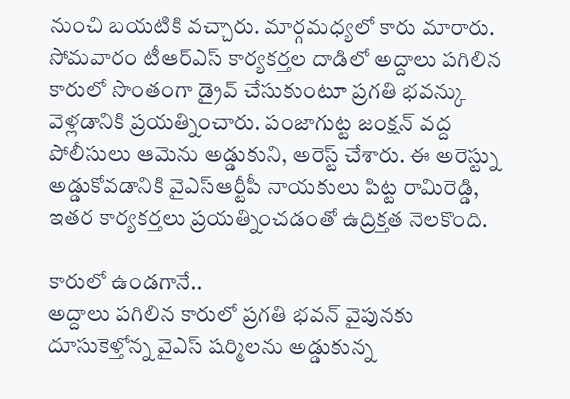నుంచి బయటికి వచ్చారు. మార్గమధ్యలో కారు మారారు. సోమవారం టీఆర్ఎస్ కార్యకర్తల దాడిలో అద్దాలు పగిలిన కారులో సొంతంగా డ్రైవ్ చేసుకుంటూ ప్రగతి భవన్కు వెళ్లడానికి ప్రయత్నించారు. పంజాగుట్ట జంక్షన్ వద్ద పోలీసులు ఆమెను అడ్డుకుని, అరెస్ట్ చేశారు. ఈ అరెస్ట్ను అడ్డుకోవడానికి వైఎస్ఆర్టీపీ నాయకులు పిట్ట రామిరెడ్డి, ఇతర కార్యకర్తలు ప్రయత్నించడంతో ఉద్రిక్తత నెలకొంది.

కారులో ఉండగానే..
అద్దాలు పగిలిన కారులో ప్రగతి భవన్ వైపునకు దూసుకెళ్తోన్న వైఎస్ షర్మిలను అడ్డుకున్న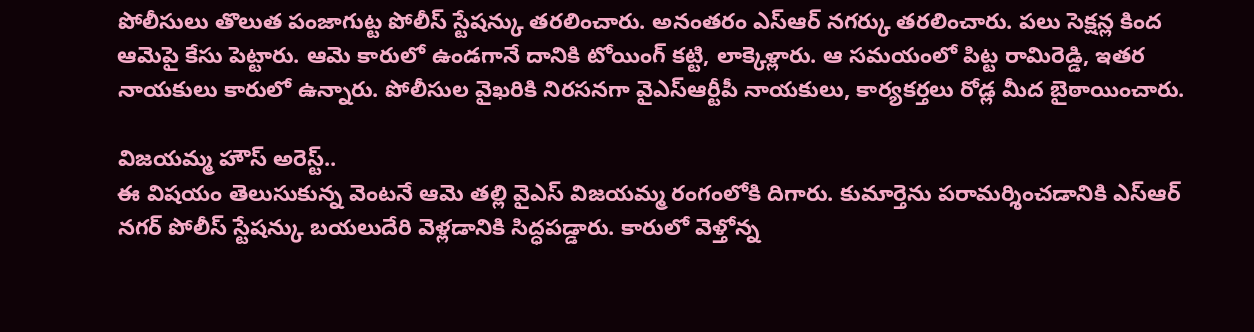పోలీసులు తొలుత పంజాగుట్ట పోలీస్ స్టేషన్కు తరలించారు. అనంతరం ఎస్ఆర్ నగర్కు తరలించారు. పలు సెక్షన్ల కింద ఆమెపై కేసు పెట్టారు. ఆమె కారులో ఉండగానే దానికి టోయింగ్ కట్టి, లాక్కెళ్లారు. ఆ సమయంలో పిట్ట రామిరెడ్డి, ఇతర నాయకులు కారులో ఉన్నారు. పోలీసుల వైఖరికి నిరసనగా వైఎస్ఆర్టీపీ నాయకులు, కార్యకర్తలు రోడ్ల మీద బైఠాయించారు.

విజయమ్మ హౌస్ అరెస్ట్..
ఈ విషయం తెలుసుకున్న వెంటనే ఆమె తల్లి వైఎస్ విజయమ్మ రంగంలోకి దిగారు. కుమార్తెను పరామర్శించడానికి ఎస్ఆర్ నగర్ పోలీస్ స్టేషన్కు బయలుదేరి వెళ్లడానికి సిద్ధపడ్డారు. కారులో వెళ్తోన్న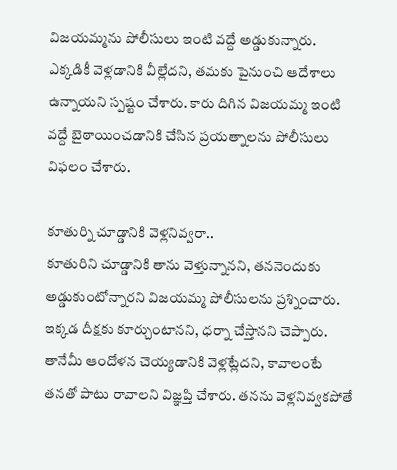విజయమ్మను పోలీసులు ఇంటి వద్దే అడ్డుకున్నారు. ఎక్కడికీ వెళ్లడానికి వీల్లేదని, తమకు పైనుంచి ఆదేశాలు ఉన్నాయని స్పష్టం చేశారు. కారు దిగిన విజయమ్మ ఇంటి వద్దే బైఠాయించడానికి చేసిన ప్రయత్నాలను పోలీసులు విఫలం చేశారు.

కూతుర్ని చూడ్డానికి వెళ్లనివ్వరా..
కూతురిని చూడ్డానికి తాను వెళ్తున్నానని, తననెందుకు అడ్డుకుంటోన్నారని విజయమ్మ పోలీసులను ప్రశ్నించారు. ఇక్కడ దీక్షకు కూర్చుంటానని, ధర్నా చేస్తానని చెప్పారు. తానేమీ ఆందోళన చెయ్యడానికి వెళ్లట్లేదని, కావాలంటే తనతో పాటు రావాలని విజ్ఞప్తి చేశారు. తనను వెళ్లనివ్వకపోతే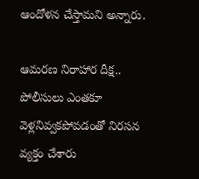ఆందోళన చేస్తామని అన్నారు.

ఆమరణ నిరాహార దీక్ష..
పోలీసులు ఎంతకూ వెళ్లనివ్వకపోవడంతో నిరసన వ్యక్తం చేశారు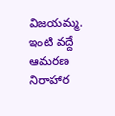విజయమ్మ. ఇంటి వద్దే ఆమరణ నిరాహార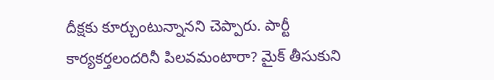దీక్షకు కూర్చుంటున్నానని చెప్పారు. పార్టీ కార్యకర్తలందరినీ పిలవమంటారా? మైక్ తీసుకుని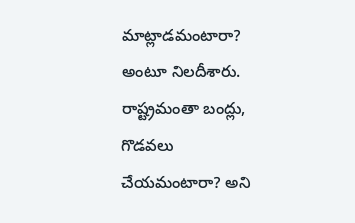మాట్లాడమంటారా? అంటూ నిలదీశారు. రాష్ట్రమంతా బంద్లు, గొడవలు చేయమంటారా? అని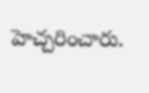హెచ్చరించారు.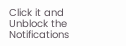Click it and Unblock the Notifications